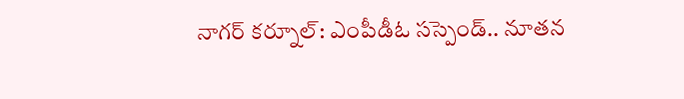నాగర్ కర్నూల్: ఎంపీడీఓ సస్పెండ్.. నూతన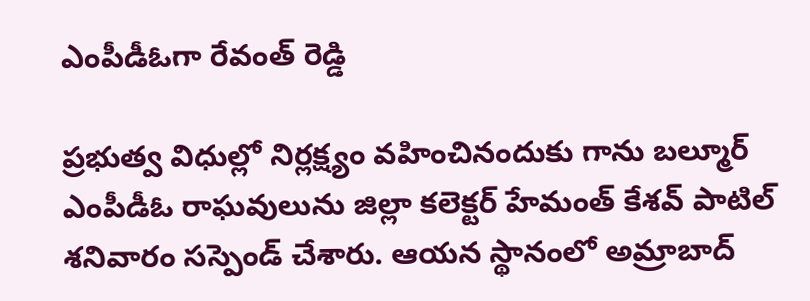ఎంపీడీఓగా రేవంత్ రెడ్డి

ప్రభుత్వ విధుల్లో నిర్లక్ష్యం వహించినందుకు గాను బల్మూర్ ఎంపీడీఓ రాఘవులును జిల్లా కలెక్టర్ హేమంత్ కేశవ్ పాటిల్ శనివారం సస్పెండ్ చేశారు. ఆయన స్థానంలో అమ్రాబాద్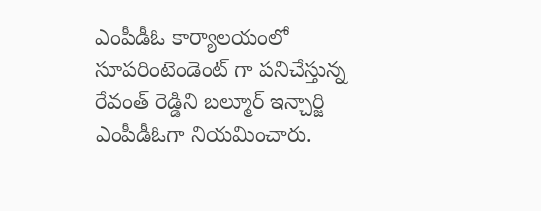ఎంపీడీఓ కార్యాలయంలో సూపరింటెండెంట్ గా పనిచేస్తున్న రేవంత్ రెడ్డిని బల్మూర్ ఇన్చార్జి ఎంపీడీఓగా నియమించారు.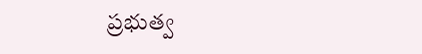ప్రభుత్వ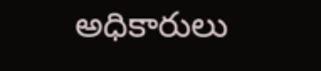అధికారులు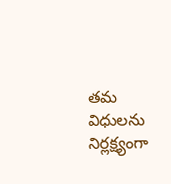తమ విధులను నిర్లక్ష్యంగా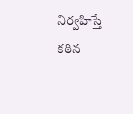నిర్వహిస్తే కఠిన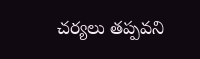చర్యలు తప్పవని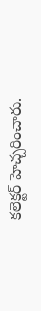కలెక్టర్ హెచ్చరించారు.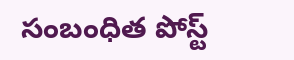సంబంధిత పోస్ట్